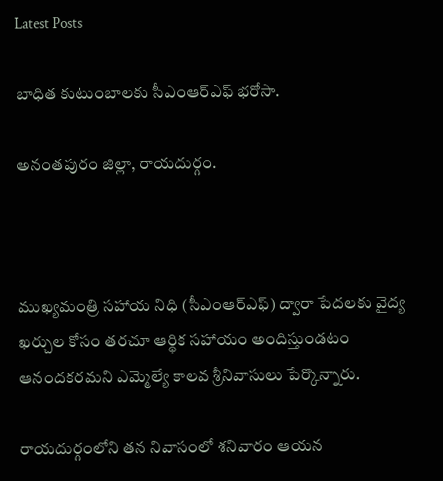Latest Posts

బాధిత కుటుంబాలకు సీఎంఆర్ఎఫ్ భరోసా.

అనంతపురం జిల్లా, రాయదుర్గం.



ముఖ్యమంత్రి సహాయ నిధి (సీఎంఆర్ఎఫ్) ద్వారా పేదలకు వైద్య ఖర్చుల కోసం తరచూ ఆర్థిక సహాయం అందిస్తుండటం ఆనందకరమని ఎమ్మెల్యే కాలవ శ్రీనివాసులు పేర్కొన్నారు.

రాయదుర్గంలోని తన నివాసంలో శనివారం ఆయన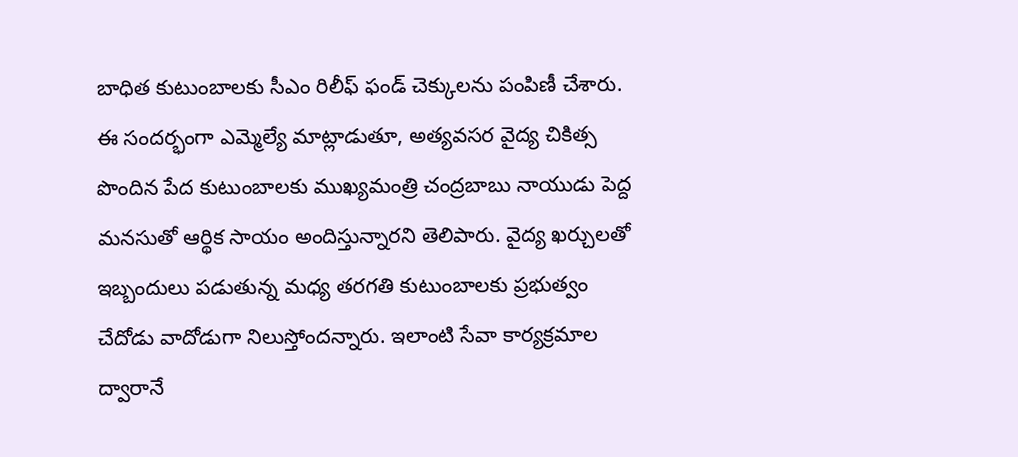బాధిత కుటుంబాలకు సీఎం రిలీఫ్ ఫండ్ చెక్కులను పంపిణీ చేశారు. ఈ సందర్భంగా ఎమ్మెల్యే మాట్లాడుతూ, అత్యవసర వైద్య చికిత్స పొందిన పేద కుటుంబాలకు ముఖ్యమంత్రి చంద్రబాబు నాయుడు పెద్ద మనసుతో ఆర్థిక సాయం అందిస్తున్నారని తెలిపారు. వైద్య ఖర్చులతో ఇబ్బందులు పడుతున్న మధ్య తరగతి కుటుంబాలకు ప్రభుత్వం చేదోడు వాదోడుగా నిలుస్తోందన్నారు. ఇలాంటి సేవా కార్యక్రమాల ద్వారానే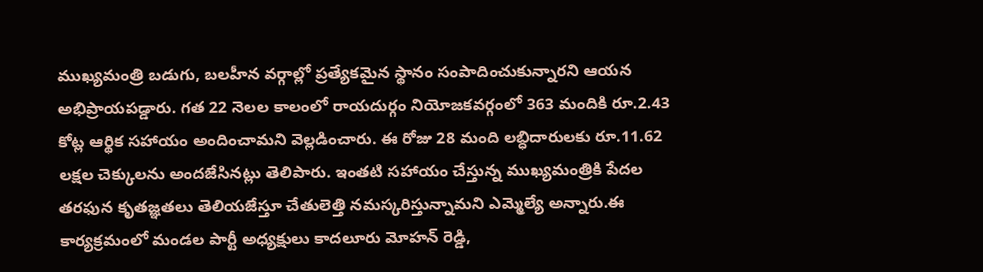ముఖ్యమంత్రి బడుగు, బలహీన వర్గాల్లో ప్రత్యేకమైన స్థానం సంపాదించుకున్నారని ఆయన అభిప్రాయపడ్డారు. గత 22 నెలల కాలంలో రాయదుర్గం నియోజకవర్గంలో 363 మందికి రూ.2.43 కోట్ల ఆర్థిక సహాయం అందించామని వెల్లడించారు. ఈ రోజు 28 మంది లబ్ధిదారులకు రూ.11.62 లక్షల చెక్కులను అందజేసినట్లు తెలిపారు. ఇంతటి సహాయం చేస్తున్న ముఖ్యమంత్రికి పేదల తరఫున కృతజ్ఞతలు తెలియజేస్తూ చేతులెత్తి నమస్కరిస్తున్నామని ఎమ్మెల్యే అన్నారు.ఈ కార్యక్రమంలో మండల పార్టీ అధ్యక్షులు కాదలూరు మోహన్ రెడ్డి,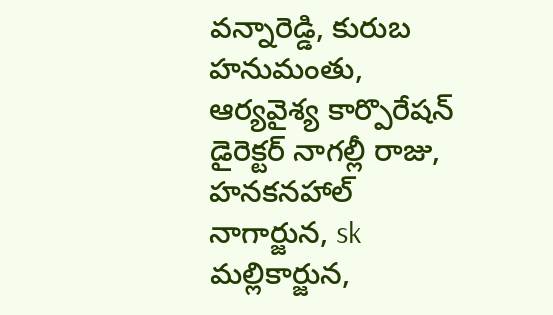వన్నారెడ్డి, కురుబ హనుమంతు, ఆర్యవైశ్య కార్పొరేషన్ డైరెక్టర్ నాగల్లీ రాజు, హనకనహాల్ నాగార్జున, sk మల్లికార్జున,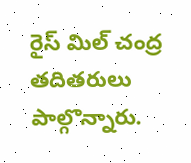రైస్ మిల్ చంద్ర తదితరులు పాల్గొన్నారు.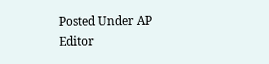Posted Under AP
Editor